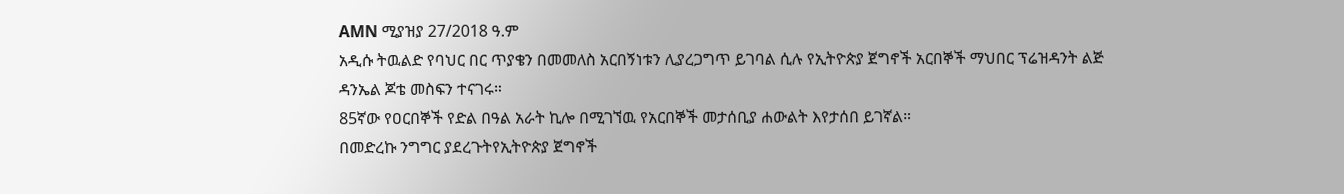AMN ሚያዝያ 27/2018 ዓ.ም
አዲሱ ትዉልድ የባህር በር ጥያቄን በመመለስ አርበኝነቱን ሊያረጋግጥ ይገባል ሲሉ የኢትዮጵያ ጀግኖች አርበኞች ማህበር ፕሬዝዳንት ልጅ ዳንኤል ጆቴ መስፍን ተናገሩ።
85ኛው የዐርበኞች የድል በዓል አራት ኪሎ በሚገኘዉ የአርበኞች መታሰቢያ ሐውልት እየታሰበ ይገኛል።
በመድረኩ ንግግር ያደረጉትየኢትዮጵያ ጀግኖች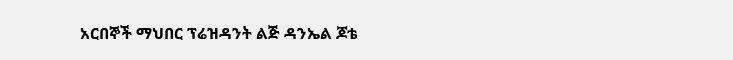አርበኞች ማህበር ፕሬዝዳንት ልጅ ዳንኤል ጆቴ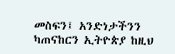መስፍን፤ አንድነታችንን ካጠናከርን ኢትዮጵያ ከዚህ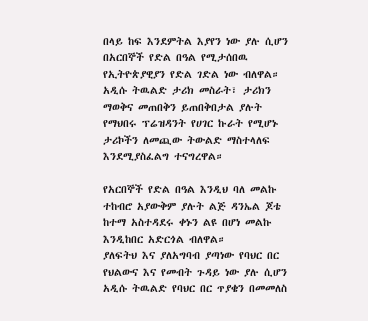በላይ ከፍ እንደምትል እያየን ነው ያሉ ሲሆን በአርበኞች የድል በዓል የሚታሰበዉ የኢትዮጵያዊያን የድል ገድል ነው ብለዋል።
አዲሱ ትዉልድ ታሪክ መስራት፣ ታሪክን ማወቅና መጠበቅን ይጠበቅበታል ያሉት የማህበሩ ፕሬዝዳንት የሀገር ኩራት የሚሆኑ ታሪኮችን ለመጪው ትውልድ ማስተላለፍ እንደሚያስፈልግ ተናግረዋል።

የአርበኞች የድል በዓል እንዲህ ባለ መልኩ ተከብሮ አያውቅም ያሉት ልጅ ዳንኤል ጆቴ ከተማ አስተዳደሩ ቀኑን ልዩ በሆነ መልኩ እንዲከበር አድርጎል ብለዋል።
ያለፍትህ እና ያለአግባብ ያጣነው የባህር በር የህልውና እና የመብት ጉዳይ ነው ያሉ ሲሆን አዲሱ ትዉልድ የባህር በር ጥያቄን በመመለስ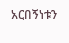አርበኝነቱን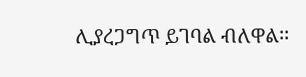ሊያረጋግጥ ይገባል ብለዋል፡፡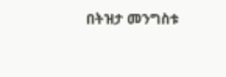በትዝታ መንግስቱ